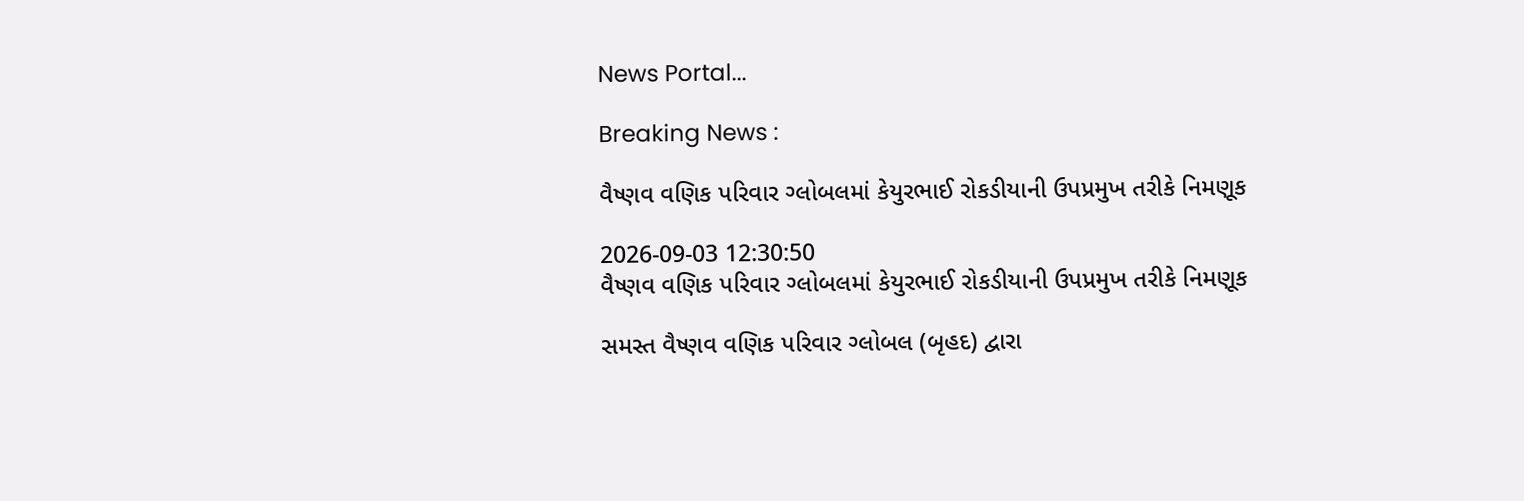News Portal...

Breaking News :

વૈષ્ણવ વણિક પરિવાર ગ્લોબલમાં કેયુરભાઈ રોકડીયાની ઉપપ્રમુખ તરીકે નિમણૂક

2026-09-03 12:30:50
વૈષ્ણવ વણિક પરિવાર ગ્લોબલમાં કેયુરભાઈ રોકડીયાની ઉપપ્રમુખ તરીકે નિમણૂક

સમસ્ત વૈષ્ણવ વણિક પરિવાર ગ્લોબલ (બૃહદ) દ્વારા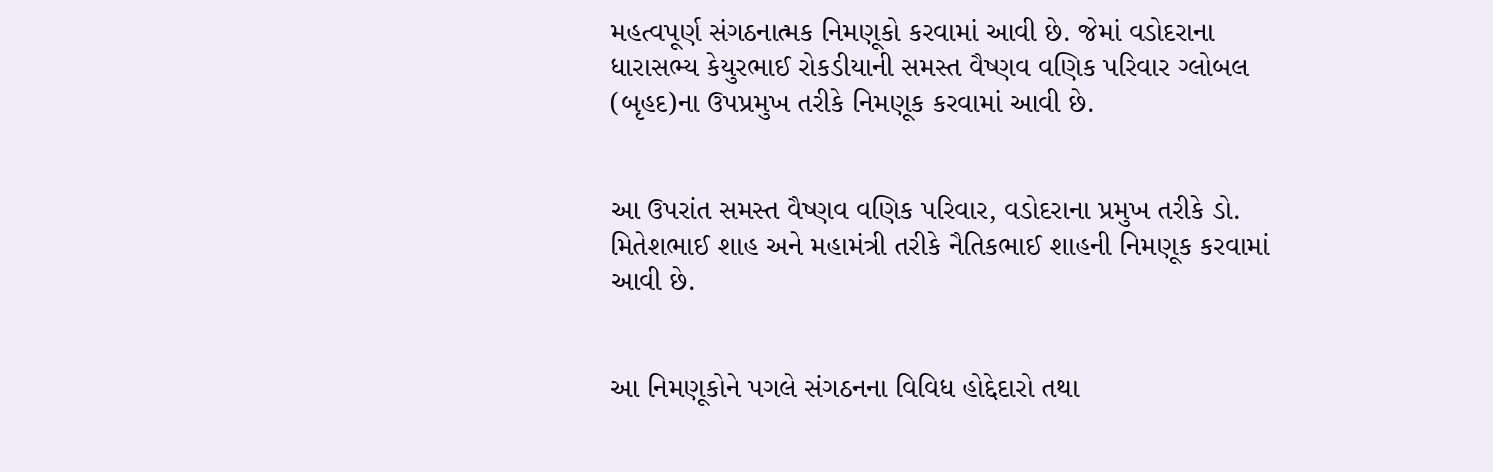મહત્વપૂર્ણ સંગઠનાત્મક નિમણૂકો કરવામાં આવી છે. જેમાં વડોદરાના ધારાસભ્ય કેયુરભાઈ રોકડીયાની સમસ્ત વૈષ્ણવ વણિક પરિવાર ગ્લોબલ (બૃહદ)ના ઉપપ્રમુખ તરીકે નિમણૂક કરવામાં આવી છે.


આ ઉપરાંત સમસ્ત વૈષ્ણવ વણિક પરિવાર, વડોદરાના પ્રમુખ તરીકે ડો. મિતેશભાઈ શાહ અને મહામંત્રી તરીકે નૈતિકભાઈ શાહની નિમણૂક કરવામાં આવી છે.


આ નિમણૂકોને પગલે સંગઠનના વિવિધ હોદ્દેદારો તથા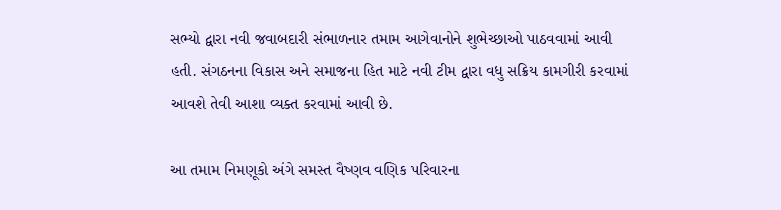સભ્યો દ્વારા નવી જવાબદારી સંભાળનાર તમામ આગેવાનોને શુભેચ્છાઓ પાઠવવામાં આવી હતી. સંગઠનના વિકાસ અને સમાજના હિત માટે નવી ટીમ દ્વારા વધુ સક્રિય કામગીરી કરવામાં આવશે તેવી આશા વ્યક્ત કરવામાં આવી છે.

આ તમામ નિમણૂકો અંગે સમસ્ત વૈષ્ણવ વણિક પરિવારના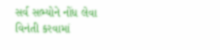સર્વ સભ્યોને નોંધ લેવા વિનંતી કરવામાં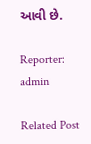આવી છે.

Reporter: admin

Related Post